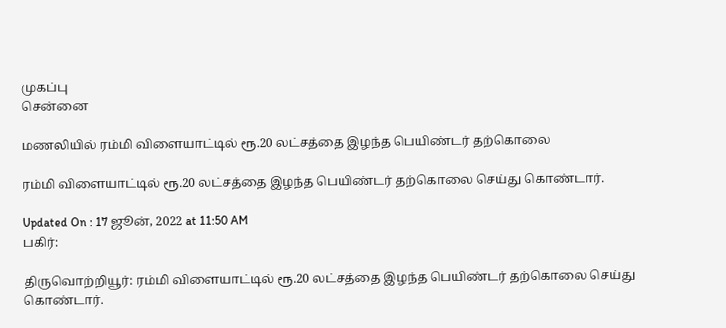முகப்பு
சென்னை

மணலியில் ரம்மி விளையாட்டில் ரூ.20 லட்சத்தை இழந்த பெயிண்டர் தற்கொலை

ரம்மி விளையாட்டில் ரூ.20 லட்சத்தை இழந்த பெயிண்டர் தற்கொலை செய்து கொண்டார்.

Updated On : 17 ஜூன், 2022 at 11:50 AM
பகிர்:

திருவொற்றியூர்: ரம்மி விளையாட்டில் ரூ.20 லட்சத்தை இழந்த பெயிண்டர் தற்கொலை செய்து கொண்டார்.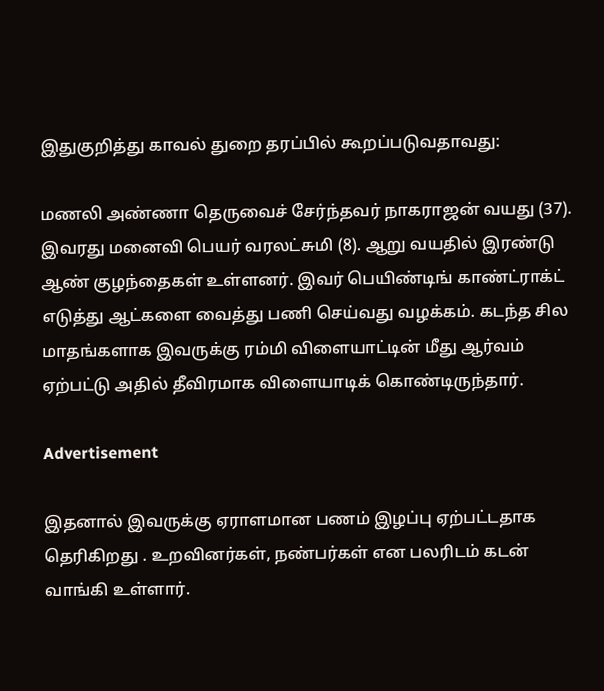இதுகுறித்து காவல் துறை தரப்பில் கூறப்படுவதாவது:

மணலி அண்ணா தெருவைச் சேர்ந்தவர் நாகராஜன் வயது (37). இவரது மனைவி பெயர் வரலட்சுமி (8). ஆறு வயதில் இரண்டு ஆண் குழந்தைகள் உள்ளனர். இவர் பெயிண்டிங் காண்ட்ராக்ட் எடுத்து ஆட்களை வைத்து பணி செய்வது வழக்கம். கடந்த சில மாதங்களாக இவருக்கு ரம்மி விளையாட்டின் மீது ஆர்வம் ஏற்பட்டு அதில் தீவிரமாக விளையாடிக் கொண்டிருந்தார்.

Advertisement

இதனால் இவருக்கு ஏராளமான பணம் இழப்பு ஏற்பட்டதாக தெரிகிறது . உறவினர்கள், நண்பர்கள் என பலரிடம் கடன் வாங்கி உள்ளார்.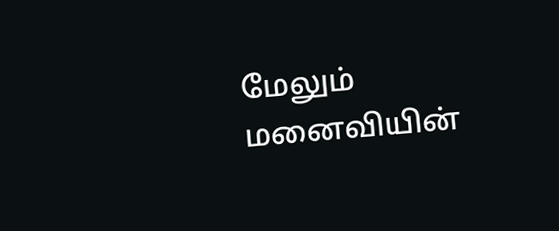மேலும் மனைவியின்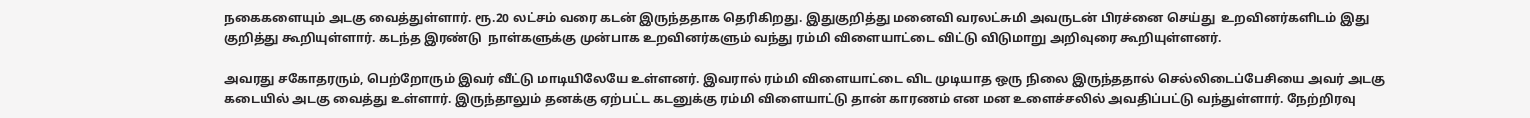நகைகளையும் அடகு வைத்துள்ளார். ரூ.20 லட்சம் வரை கடன் இருந்ததாக தெரிகிறது. இதுகுறித்து மனைவி வரலட்சுமி அவருடன் பிரச்னை செய்து  உறவினர்களிடம் இது குறித்து கூறியுள்ளார். கடந்த இரண்டு  நாள்களுக்கு முன்பாக உறவினர்களும் வந்து ரம்மி விளையாட்டை விட்டு விடுமாறு அறிவுரை கூறியுள்ளனர்.

அவரது சகோதரரும், பெற்றோரும் இவர் வீட்டு மாடியிலேயே உள்ளனர். இவரால் ரம்மி விளையாட்டை விட முடியாத ஒரு நிலை இருந்ததால் செல்லிடைப்பேசியை அவர் அடகு கடையில் அடகு வைத்து உள்ளார். இருந்தாலும் தனக்கு ஏற்பட்ட கடனுக்கு ரம்மி விளையாட்டு தான் காரணம் என மன உளைச்சலில் அவதிப்பட்டு வந்துள்ளார். நேற்றிரவு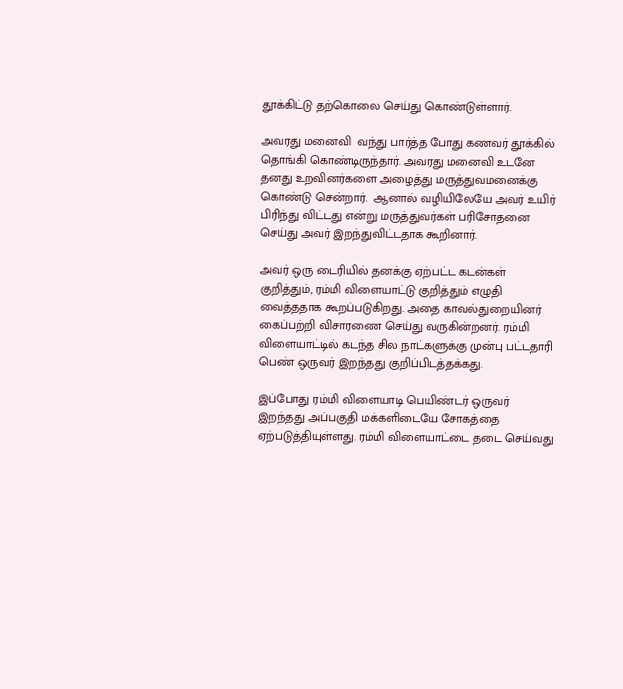தூக்கிட்டு தற்கொலை செய்து கொண்டுள்ளார்.

அவரது மனைவி  வந்து பார்த்த போது கணவர் தூக்கில்  தொங்கி கொண்டிருந்தார். அவரது மனைவி உடனே தனது உறவினர்களை அழைத்து மருத்துவமனைக்கு கொண்டு சென்றார்.  ஆனால் வழியிலேயே அவர் உயிர் பிரிந்து விட்டது என்று மருத்துவர்கள் பரிசோதனை செய்து அவர் இறந்துவிட்டதாக கூறினார்.

அவர் ஒரு டைரியில் தனக்கு ஏற்பட்ட கடன்கள் குறித்தும், ரம்மி விளையாட்டு குறித்தும் எழுதி வைத்ததாக கூறப்படுகிறது. அதை காவல்துறையினர் கைப்பற்றி விசாரணை செய்து வருகின்றனர். ரம்மி விளையாட்டில் கடந்த சில நாட்களுக்கு முன்பு பட்டதாரி பெண் ஒருவர் இறந்தது குறிப்பிடத்தக்கது.

இப்போது ரம்மி விளையாடி பெயிண்டர் ஒருவர் இறந்தது அப்பகுதி மக்களிடையே சோகத்தை ஏற்படுத்தியுள்ளது. ரம்மி விளையாட்டை தடை செய்வது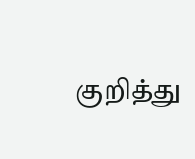குறித்து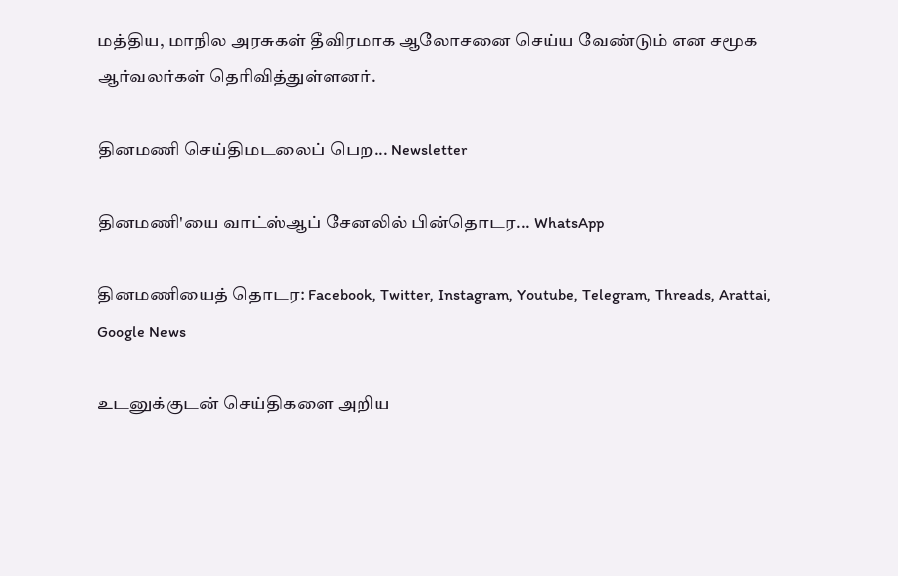மத்திய, மாநில அரசுகள் தீவிரமாக ஆலோசனை செய்ய வேண்டும் என சமூக ஆர்வலர்கள் தெரிவித்துள்ளனர்.

தினமணி செய்திமடலைப் பெற... Newsletter

தினமணி'யை வாட்ஸ்ஆப் சேனலில் பின்தொடர... WhatsApp

தினமணியைத் தொடர: Facebook, Twitter, Instagram, Youtube, Telegram, Threads, Arattai, Google News

உடனுக்குடன் செய்திகளை அறிய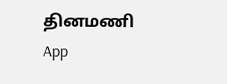தினமணி App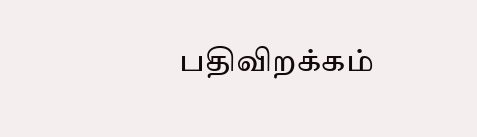பதிவிறக்கம்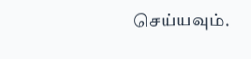செய்யவும்.